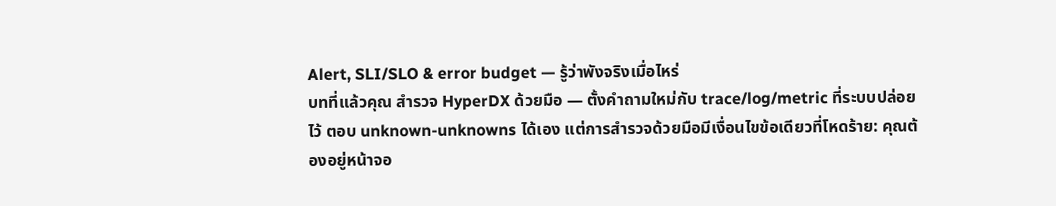Alert, SLI/SLO & error budget — รู้ว่าพังจริงเมื่อไหร่
บทที่แล้วคุณ สำรวจ HyperDX ด้วยมือ — ตั้งคำถามใหม่กับ trace/log/metric ที่ระบบปล่อยไว้ ตอบ unknown-unknowns ได้เอง แต่การสำรวจด้วยมือมีเงื่อนไขข้อเดียวที่โหดร้าย: คุณต้องอยู่หน้าจอ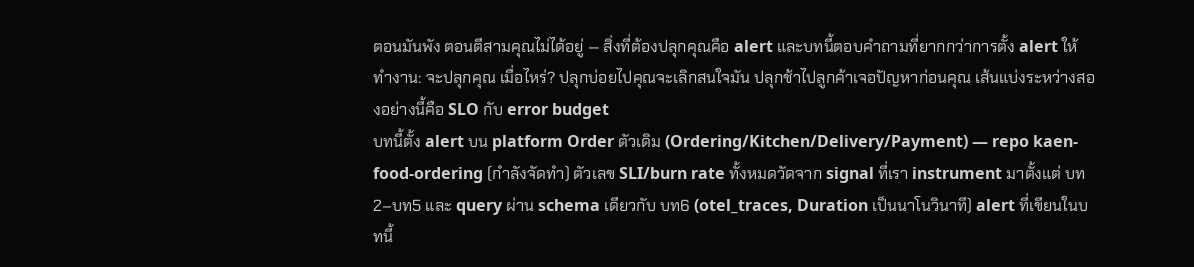ตอนมันพัง ตอนตีสามคุณไม่ได้อยู่ — สิ่งที่ต้องปลุกคุณคือ alert และบทนี้ตอบคำถามที่ยากกว่าการตั้ง alert ให้ทำงาน: จะปลุกคุณ เมื่อไหร่? ปลุกบ่อยไปคุณจะเลิกสนใจมัน ปลุกช้าไปลูกค้าเจอปัญหาก่อนคุณ เส้นแบ่งระหว่างสองอย่างนี้คือ SLO กับ error budget
บทนี้ตั้ง alert บน platform Order ตัวเดิม (Ordering/Kitchen/Delivery/Payment) — repo kaen-food-ordering (กำลังจัดทำ) ตัวเลข SLI/burn rate ทั้งหมดวัดจาก signal ที่เรา instrument มาตั้งแต่ บท2–บท5 และ query ผ่าน schema เดียวกับ บท6 (otel_traces, Duration เป็นนาโนวินาที) alert ที่เขียนในบทนี้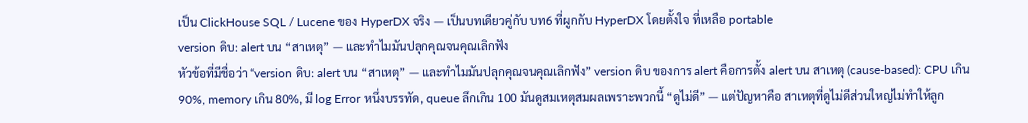เป็น ClickHouse SQL / Lucene ของ HyperDX จริง — เป็นบทเดียวคู่กับ บท6 ที่ผูกกับ HyperDX โดยตั้งใจ ที่เหลือ portable
version ดิบ: alert บน “สาเหตุ” — และทำไมมันปลุกคุณจนคุณเลิกฟัง
หัวข้อที่มีชื่อว่า “version ดิบ: alert บน “สาเหตุ” — และทำไมมันปลุกคุณจนคุณเลิกฟัง” version ดิบ ของการ alert คือการตั้ง alert บน สาเหตุ (cause-based): CPU เกิน 90%, memory เกิน 80%, มี log Error หนึ่งบรรทัด, queue ลึกเกิน 100 มันดูสมเหตุสมผลเพราะพวกนี้ “ดูไม่ดี” — แต่ปัญหาคือ สาเหตุที่ดูไม่ดีส่วนใหญ่ไม่ทำให้ลูก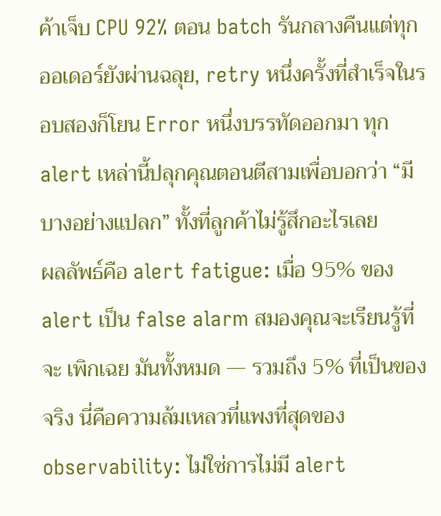ค้าเจ็บ CPU 92% ตอน batch รันกลางคืนแต่ทุกออเดอร์ยังผ่านฉลุย, retry หนึ่งครั้งที่สำเร็จในรอบสองก็โยน Error หนึ่งบรรทัดออกมา ทุก alert เหล่านี้ปลุกคุณตอนตีสามเพื่อบอกว่า “มีบางอย่างแปลก” ทั้งที่ลูกค้าไม่รู้สึกอะไรเลย
ผลลัพธ์คือ alert fatigue: เมื่อ 95% ของ alert เป็น false alarm สมองคุณจะเรียนรู้ที่จะ เพิกเฉย มันทั้งหมด — รวมถึง 5% ที่เป็นของจริง นี่คือความล้มเหลวที่แพงที่สุดของ observability: ไม่ใช่การไม่มี alert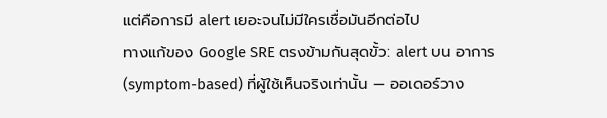แต่คือการมี alert เยอะจนไม่มีใครเชื่อมันอีกต่อไป
ทางแก้ของ Google SRE ตรงข้ามกันสุดขั้ว: alert บน อาการ (symptom-based) ที่ผู้ใช้เห็นจริงเท่านั้น — ออเดอร์วาง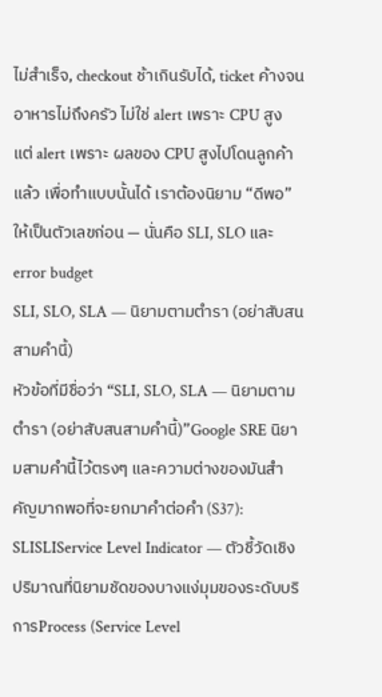ไม่สำเร็จ, checkout ช้าเกินรับได้, ticket ค้างจนอาหารไม่ถึงครัว ไม่ใช่ alert เพราะ CPU สูง แต่ alert เพราะ ผลของ CPU สูงไปโดนลูกค้าแล้ว เพื่อทำแบบนั้นได้ เราต้องนิยาม “ดีพอ” ให้เป็นตัวเลขก่อน — นั่นคือ SLI, SLO และ error budget
SLI, SLO, SLA — นิยามตามตำรา (อย่าสับสนสามคำนี้)
หัวข้อที่มีชื่อว่า “SLI, SLO, SLA — นิยามตามตำรา (อย่าสับสนสามคำนี้)”Google SRE นิยามสามคำนี้ไว้ตรงๆ และความต่างของมันสำคัญมากพอที่จะยกมาคำต่อคำ (S37):
SLISLIService Level Indicator — ตัวชี้วัดเชิงปริมาณที่นิยามชัดของบางแง่มุมของระดับบริการProcess (Service Level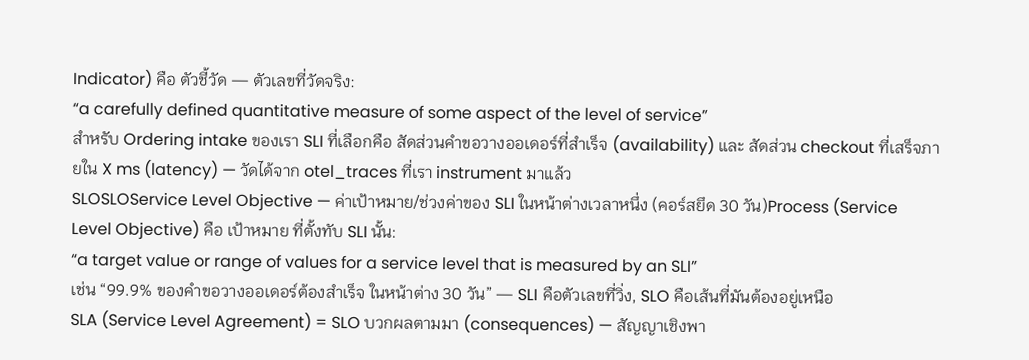Indicator) คือ ตัวชี้วัด — ตัวเลขที่วัดจริง:
“a carefully defined quantitative measure of some aspect of the level of service”
สำหรับ Ordering intake ของเรา SLI ที่เลือกคือ สัดส่วนคำขอวางออเดอร์ที่สำเร็จ (availability) และ สัดส่วน checkout ที่เสร็จภายใน X ms (latency) — วัดได้จาก otel_traces ที่เรา instrument มาแล้ว
SLOSLOService Level Objective — ค่าเป้าหมาย/ช่วงค่าของ SLI ในหน้าต่างเวลาหนึ่ง (คอร์สยึด 30 วัน)Process (Service Level Objective) คือ เป้าหมาย ที่ตั้งทับ SLI นั้น:
“a target value or range of values for a service level that is measured by an SLI”
เช่น “99.9% ของคำขอวางออเดอร์ต้องสำเร็จ ในหน้าต่าง 30 วัน” — SLI คือตัวเลขที่วิ่ง, SLO คือเส้นที่มันต้องอยู่เหนือ
SLA (Service Level Agreement) = SLO บวกผลตามมา (consequences) — สัญญาเชิงพา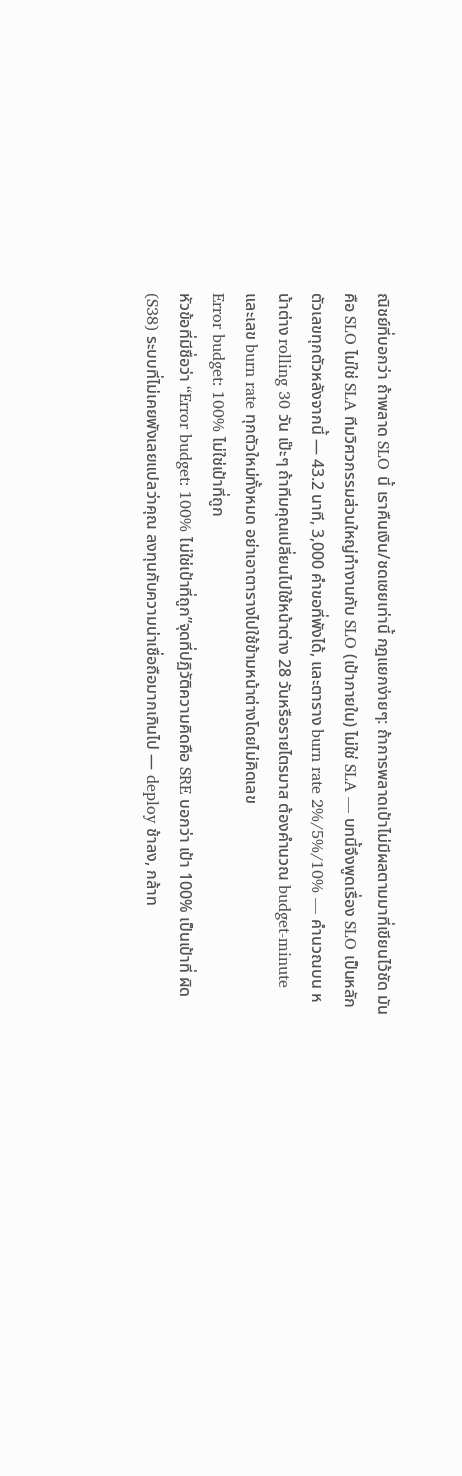ณิชย์ที่บอกว่า ถ้าพลาด SLO นี้ เราคืนเงิน/ชดเชยเท่านี้ กฎแยกง่ายๆ: ถ้าการพลาดเป้าไม่มีผลตามมาที่เขียนไว้ชัด มันคือ SLO ไม่ใช่ SLA ทีมวิศวกรรมส่วนใหญ่ทำงานกับ SLO (เป้าภายใน) ไม่ใช่ SLA — บทนี้จึงพูดเรื่อง SLO เป็นหลัก
ตัวเลขทุกตัวหลังจากนี้ — 43.2 นาที, 3,000 คำขอที่พังได้, และตาราง burn rate 2%/5%/10% — คำนวณบน หน้าต่าง rolling 30 วัน เป๊ะๆ ถ้าทีมคุณเปลี่ยนไปใช้หน้าต่าง 28 วันหรือรายไตรมาส ต้องคำนวณ budget-minute และเลข burn rate ทุกตัวใหม่ทั้งหมด อย่าเอาตารางไปใช้ข้ามหน้าต่างโดยไม่คิดเลข
Error budget: 100% ไม่ใช่เป้าที่ถูก
หัวข้อที่มีชื่อว่า “Error budget: 100% ไม่ใช่เป้าที่ถูก”จุดที่ปฏิวัติความคิดคือ SRE บอกว่า เป้า 100% เป็นเป้าที่ ผิด (S38) ระบบที่ไม่เคยพังเลยแปลว่าคุณ ลงทุนกับความน่าเชื่อถือมากเกินไป — deploy ช้าลง, กล้าท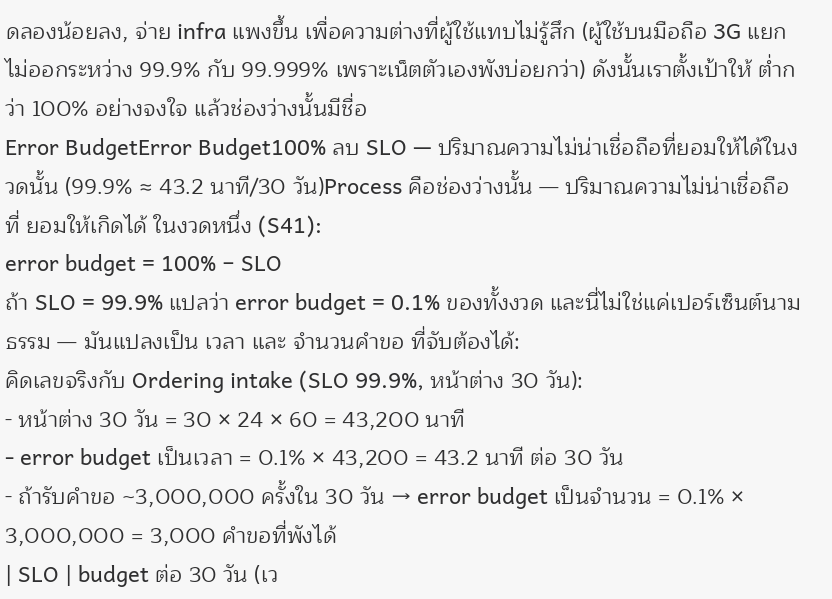ดลองน้อยลง, จ่าย infra แพงขึ้น เพื่อความต่างที่ผู้ใช้แทบไม่รู้สึก (ผู้ใช้บนมือถือ 3G แยกไม่ออกระหว่าง 99.9% กับ 99.999% เพราะเน็ตตัวเองพังบ่อยกว่า) ดังนั้นเราตั้งเป้าให้ ต่ำกว่า 100% อย่างจงใจ แล้วช่องว่างนั้นมีชื่อ
Error BudgetError Budget100% ลบ SLO — ปริมาณความไม่น่าเชื่อถือที่ยอมให้ได้ในงวดนั้น (99.9% ≈ 43.2 นาที/30 วัน)Process คือช่องว่างนั้น — ปริมาณความไม่น่าเชื่อถือที่ ยอมให้เกิดได้ ในงวดหนึ่ง (S41):
error budget = 100% − SLO
ถ้า SLO = 99.9% แปลว่า error budget = 0.1% ของทั้งงวด และนี่ไม่ใช่แค่เปอร์เซ็นต์นามธรรม — มันแปลงเป็น เวลา และ จำนวนคำขอ ที่จับต้องได้:
คิดเลขจริงกับ Ordering intake (SLO 99.9%, หน้าต่าง 30 วัน):
- หน้าต่าง 30 วัน = 30 × 24 × 60 = 43,200 นาที
- error budget เป็นเวลา = 0.1% × 43,200 = 43.2 นาที ต่อ 30 วัน
- ถ้ารับคำขอ ~3,000,000 ครั้งใน 30 วัน → error budget เป็นจำนวน = 0.1% × 3,000,000 = 3,000 คำขอที่พังได้
| SLO | budget ต่อ 30 วัน (เว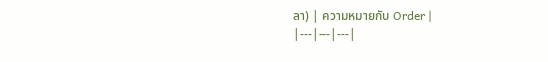ลา) | ความหมายกับ Order |
|---|---|---|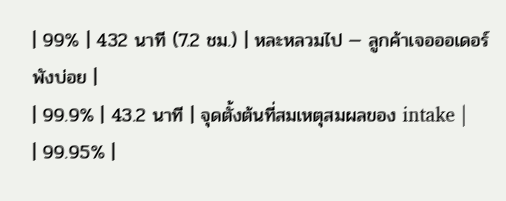| 99% | 432 นาที (7.2 ชม.) | หละหลวมไป — ลูกค้าเจอออเดอร์พังบ่อย |
| 99.9% | 43.2 นาที | จุดตั้งต้นที่สมเหตุสมผลของ intake |
| 99.95% |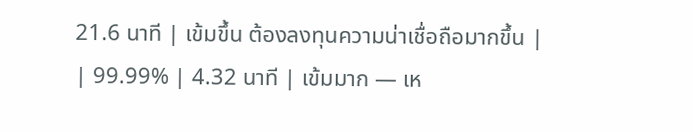21.6 นาที | เข้มขึ้น ต้องลงทุนความน่าเชื่อถือมากขึ้น |
| 99.99% | 4.32 นาที | เข้มมาก — เห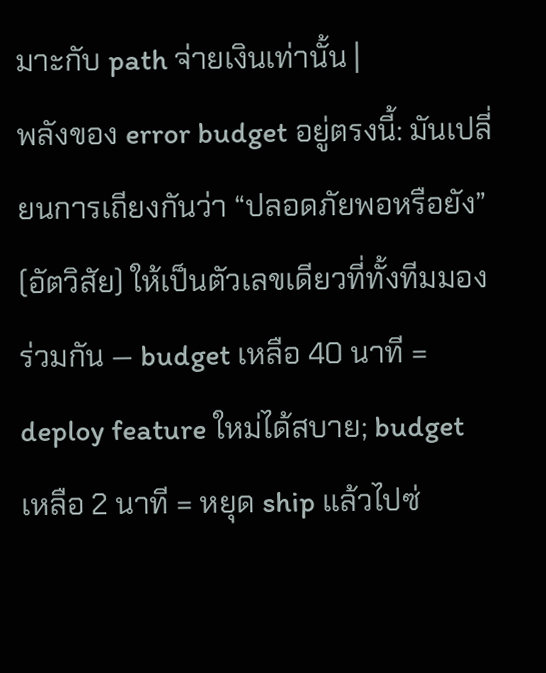มาะกับ path จ่ายเงินเท่านั้น |
พลังของ error budget อยู่ตรงนี้: มันเปลี่ยนการเถียงกันว่า “ปลอดภัยพอหรือยัง” (อัตวิสัย) ให้เป็นตัวเลขเดียวที่ทั้งทีมมองร่วมกัน — budget เหลือ 40 นาที = deploy feature ใหม่ได้สบาย; budget เหลือ 2 นาที = หยุด ship แล้วไปซ่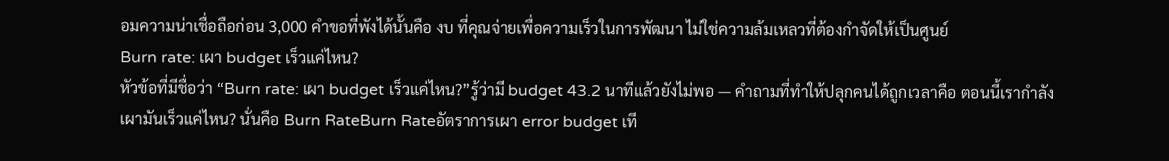อมความน่าเชื่อถือก่อน 3,000 คำขอที่พังได้นั้นคือ งบ ที่คุณจ่ายเพื่อความเร็วในการพัฒนา ไม่ใช่ความล้มเหลวที่ต้องกำจัดให้เป็นศูนย์
Burn rate: เผา budget เร็วแค่ไหน?
หัวข้อที่มีชื่อว่า “Burn rate: เผา budget เร็วแค่ไหน?”รู้ว่ามี budget 43.2 นาทีแล้วยังไม่พอ — คำถามที่ทำให้ปลุกคนได้ถูกเวลาคือ ตอนนี้เรากำลังเผามันเร็วแค่ไหน? นั่นคือ Burn RateBurn Rateอัตราการเผา error budget เที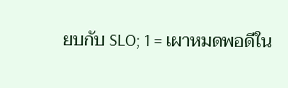ยบกับ SLO; 1 = เผาหมดพอดีใน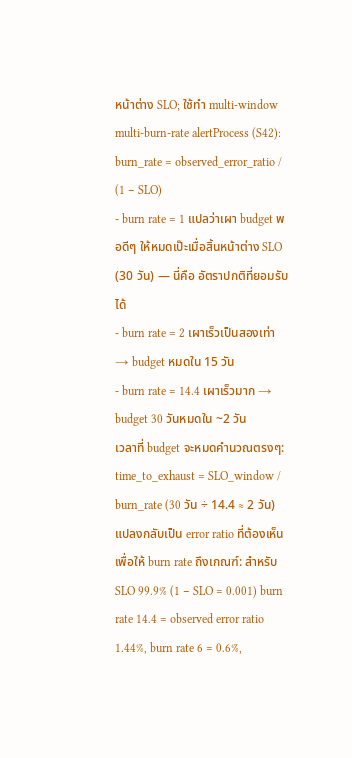หน้าต่าง SLO; ใช้ทำ multi-window multi-burn-rate alertProcess (S42):
burn_rate = observed_error_ratio / (1 − SLO)
- burn rate = 1 แปลว่าเผา budget พอดีๆ ให้หมดเป๊ะเมื่อสิ้นหน้าต่าง SLO (30 วัน) — นี่คือ อัตราปกติที่ยอมรับได้
- burn rate = 2 เผาเร็วเป็นสองเท่า → budget หมดใน 15 วัน
- burn rate = 14.4 เผาเร็วมาก → budget 30 วันหมดใน ~2 วัน
เวลาที่ budget จะหมดคำนวณตรงๆ: time_to_exhaust = SLO_window / burn_rate (30 วัน ÷ 14.4 ≈ 2 วัน)
แปลงกลับเป็น error ratio ที่ต้องเห็นเพื่อให้ burn rate ถึงเกณฑ์: สำหรับ SLO 99.9% (1 − SLO = 0.001) burn rate 14.4 = observed error ratio 1.44%, burn rate 6 = 0.6%,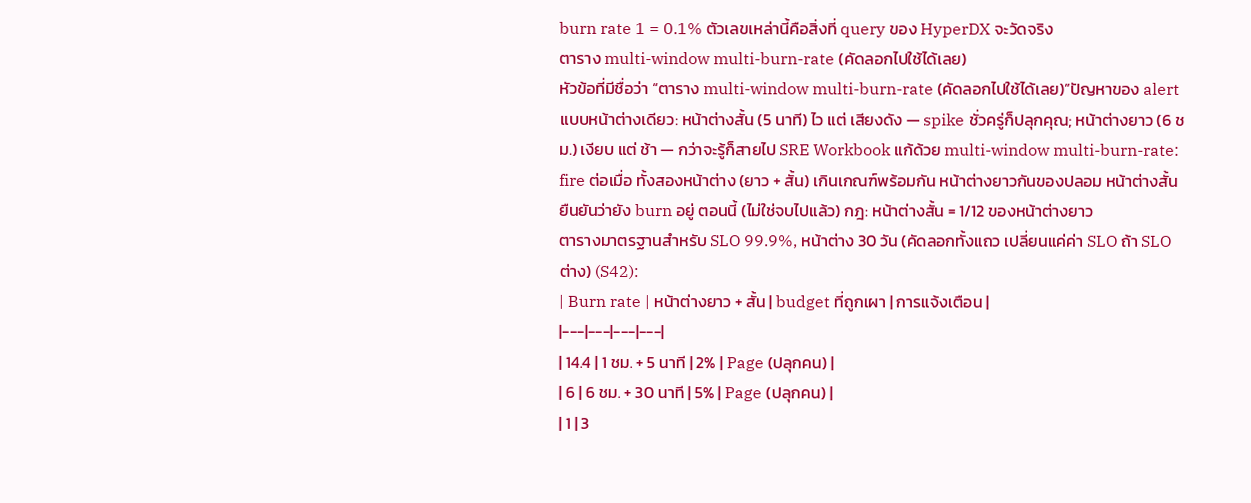burn rate 1 = 0.1% ตัวเลขเหล่านี้คือสิ่งที่ query ของ HyperDX จะวัดจริง
ตาราง multi-window multi-burn-rate (คัดลอกไปใช้ได้เลย)
หัวข้อที่มีชื่อว่า “ตาราง multi-window multi-burn-rate (คัดลอกไปใช้ได้เลย)”ปัญหาของ alert แบบหน้าต่างเดียว: หน้าต่างสั้น (5 นาที) ไว แต่ เสียงดัง — spike ชั่วครู่ก็ปลุกคุณ; หน้าต่างยาว (6 ชม.) เงียบ แต่ ช้า — กว่าจะรู้ก็สายไป SRE Workbook แก้ด้วย multi-window multi-burn-rate: fire ต่อเมื่อ ทั้งสองหน้าต่าง (ยาว + สั้น) เกินเกณฑ์พร้อมกัน หน้าต่างยาวกันของปลอม หน้าต่างสั้นยืนยันว่ายัง burn อยู่ ตอนนี้ (ไม่ใช่จบไปแล้ว) กฎ: หน้าต่างสั้น = 1/12 ของหน้าต่างยาว
ตารางมาตรฐานสำหรับ SLO 99.9%, หน้าต่าง 30 วัน (คัดลอกทั้งแถว เปลี่ยนแค่ค่า SLO ถ้า SLO ต่าง) (S42):
| Burn rate | หน้าต่างยาว + สั้น | budget ที่ถูกเผา | การแจ้งเตือน |
|---|---|---|---|
| 14.4 | 1 ชม. + 5 นาที | 2% | Page (ปลุกคน) |
| 6 | 6 ชม. + 30 นาที | 5% | Page (ปลุกคน) |
| 1 | 3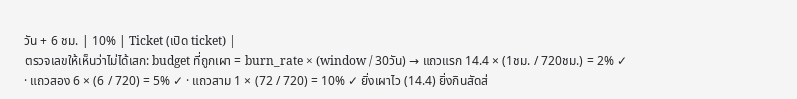วัน + 6 ชม. | 10% | Ticket (เปิด ticket) |
ตรวจเลขให้เห็นว่าไม่ได้เสก: budget ที่ถูกเผา = burn_rate × (window / 30วัน) → แถวแรก 14.4 × (1ชม. / 720ชม.) = 2% ✓ · แถวสอง 6 × (6 / 720) = 5% ✓ · แถวสาม 1 × (72 / 720) = 10% ✓ ยิ่งเผาไว (14.4) ยิ่งกินสัดส่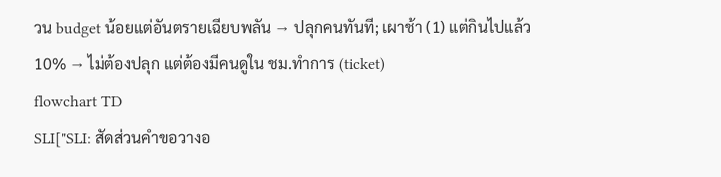วน budget น้อยแต่อันตรายเฉียบพลัน → ปลุกคนทันที; เผาช้า (1) แต่กินไปแล้ว 10% → ไม่ต้องปลุก แต่ต้องมีคนดูใน ชม.ทำการ (ticket)
flowchart TD
SLI["SLI: สัดส่วนคำขอวางอ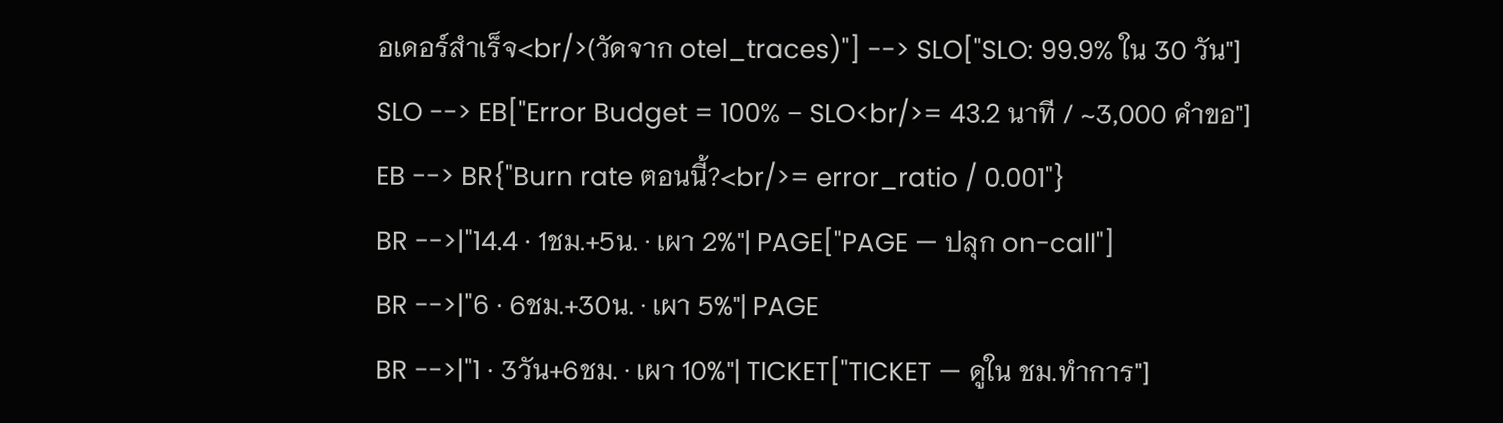อเดอร์สำเร็จ<br/>(วัดจาก otel_traces)"] --> SLO["SLO: 99.9% ใน 30 วัน"]
SLO --> EB["Error Budget = 100% − SLO<br/>= 43.2 นาที / ~3,000 คำขอ"]
EB --> BR{"Burn rate ตอนนี้?<br/>= error_ratio / 0.001"}
BR -->|"14.4 · 1ชม.+5น. · เผา 2%"| PAGE["PAGE — ปลุก on-call"]
BR -->|"6 · 6ชม.+30น. · เผา 5%"| PAGE
BR -->|"1 · 3วัน+6ชม. · เผา 10%"| TICKET["TICKET — ดูใน ชม.ทำการ"]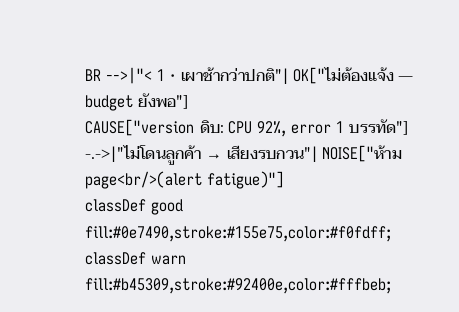BR -->|"< 1 · เผาช้ากว่าปกติ"| OK["ไม่ต้องแจ้ง — budget ยังพอ"]
CAUSE["version ดิบ: CPU 92%, error 1 บรรทัด"] -.->|"ไม่โดนลูกค้า → เสียงรบกวน"| NOISE["ห้าม page<br/>(alert fatigue)"]
classDef good fill:#0e7490,stroke:#155e75,color:#f0fdff;
classDef warn fill:#b45309,stroke:#92400e,color:#fffbeb;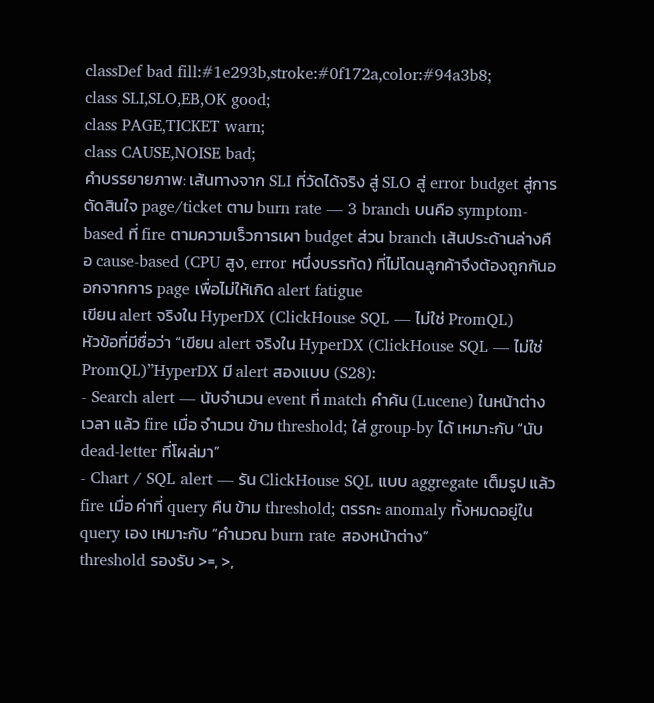classDef bad fill:#1e293b,stroke:#0f172a,color:#94a3b8;
class SLI,SLO,EB,OK good;
class PAGE,TICKET warn;
class CAUSE,NOISE bad;
คำบรรยายภาพ: เส้นทางจาก SLI ที่วัดได้จริง สู่ SLO สู่ error budget สู่การตัดสินใจ page/ticket ตาม burn rate — 3 branch บนคือ symptom-based ที่ fire ตามความเร็วการเผา budget ส่วน branch เส้นประด้านล่างคือ cause-based (CPU สูง, error หนึ่งบรรทัด) ที่ไม่โดนลูกค้าจึงต้องถูกกันออกจากการ page เพื่อไม่ให้เกิด alert fatigue
เขียน alert จริงใน HyperDX (ClickHouse SQL — ไม่ใช่ PromQL)
หัวข้อที่มีชื่อว่า “เขียน alert จริงใน HyperDX (ClickHouse SQL — ไม่ใช่ PromQL)”HyperDX มี alert สองแบบ (S28):
- Search alert — นับจำนวน event ที่ match คำค้น (Lucene) ในหน้าต่างเวลา แล้ว fire เมื่อ จำนวน ข้าม threshold; ใส่ group-by ได้ เหมาะกับ “นับ dead-letter ที่โผล่มา”
- Chart / SQL alert — รัน ClickHouse SQL แบบ aggregate เต็มรูป แล้ว fire เมื่อ ค่าที่ query คืน ข้าม threshold; ตรรกะ anomaly ทั้งหมดอยู่ใน query เอง เหมาะกับ “คำนวณ burn rate สองหน้าต่าง”
threshold รองรับ >=, >,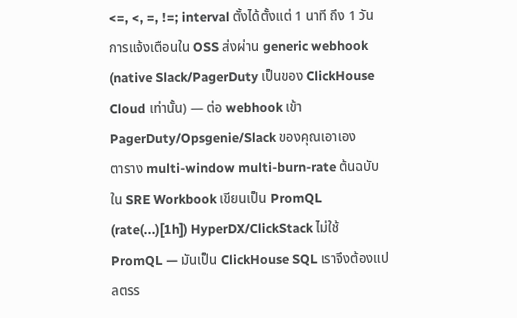<=, <, =, !=; interval ตั้งได้ตั้งแต่ 1 นาที ถึง 1 วัน การแจ้งเตือนใน OSS ส่งผ่าน generic webhook (native Slack/PagerDuty เป็นของ ClickHouse Cloud เท่านั้น) — ต่อ webhook เข้า PagerDuty/Opsgenie/Slack ของคุณเอาเอง
ตาราง multi-window multi-burn-rate ต้นฉบับใน SRE Workbook เขียนเป็น PromQL (rate(...)[1h]) HyperDX/ClickStack ไม่ใช้ PromQL — มันเป็น ClickHouse SQL เราจึงต้องแปลตรร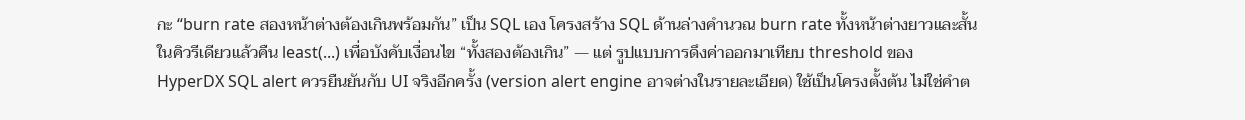กะ “burn rate สองหน้าต่างต้องเกินพร้อมกัน” เป็น SQL เอง โครงสร้าง SQL ด้านล่างคำนวณ burn rate ทั้งหน้าต่างยาวและสั้นในคิวรีเดียวแล้วคืน least(...) เพื่อบังคับเงื่อนไข “ทั้งสองต้องเกิน” — แต่ รูปแบบการดึงค่าออกมาเทียบ threshold ของ HyperDX SQL alert ควรยืนยันกับ UI จริงอีกครั้ง (version alert engine อาจต่างในรายละเอียด) ใช้เป็นโครงตั้งต้น ไม่ใช่คำต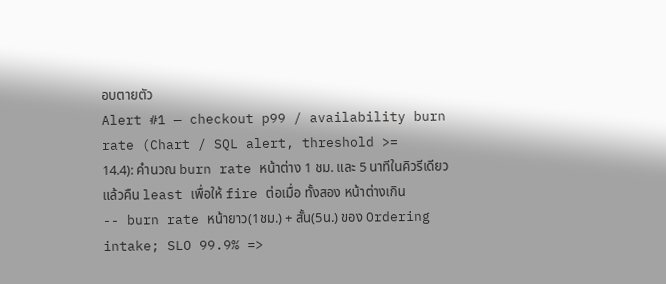อบตายตัว
Alert #1 — checkout p99 / availability burn rate (Chart / SQL alert, threshold >= 14.4): คำนวณ burn rate หน้าต่าง 1 ชม. และ 5 นาทีในคิวรีเดียว แล้วคืน least เพื่อให้ fire ต่อเมื่อ ทั้งสอง หน้าต่างเกิน
-- burn rate หน้ายาว(1ชม.) + สั้น(5น.) ของ Ordering intake; SLO 99.9% =>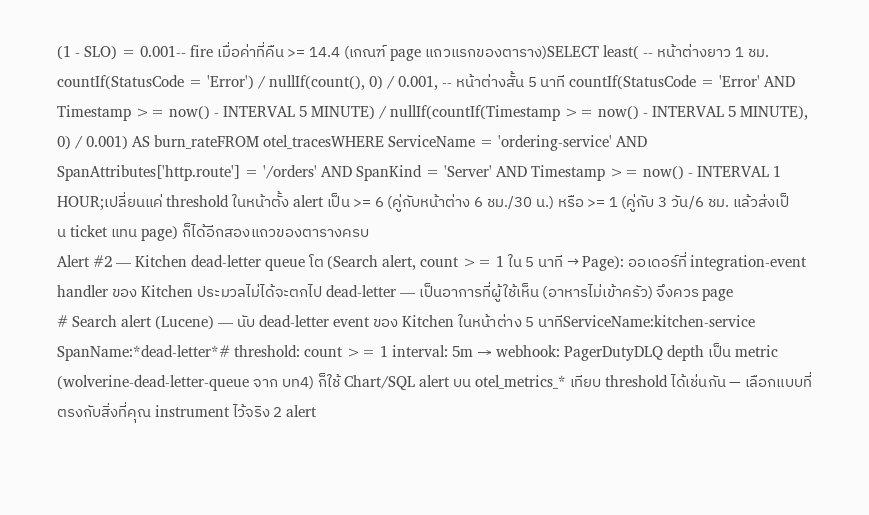(1 - SLO) = 0.001-- fire เมื่อค่าที่คืน >= 14.4 (เกณฑ์ page แถวแรกของตาราง)SELECT least( -- หน้าต่างยาว 1 ชม. countIf(StatusCode = 'Error') / nullIf(count(), 0) / 0.001, -- หน้าต่างสั้น 5 นาที countIf(StatusCode = 'Error' AND Timestamp >= now() - INTERVAL 5 MINUTE) / nullIf(countIf(Timestamp >= now() - INTERVAL 5 MINUTE), 0) / 0.001) AS burn_rateFROM otel_tracesWHERE ServiceName = 'ordering-service' AND SpanAttributes['http.route'] = '/orders' AND SpanKind = 'Server' AND Timestamp >= now() - INTERVAL 1 HOUR;เปลี่ยนแค่ threshold ในหน้าตั้ง alert เป็น >= 6 (คู่กับหน้าต่าง 6 ชม./30 น.) หรือ >= 1 (คู่กับ 3 วัน/6 ชม. แล้วส่งเป็น ticket แทน page) ก็ได้อีกสองแถวของตารางครบ
Alert #2 — Kitchen dead-letter queue โต (Search alert, count >= 1 ใน 5 นาที → Page): ออเดอร์ที่ integration-event handler ของ Kitchen ประมวลไม่ได้จะตกไป dead-letter — เป็นอาการที่ผู้ใช้เห็น (อาหารไม่เข้าครัว) จึงควร page
# Search alert (Lucene) — นับ dead-letter event ของ Kitchen ในหน้าต่าง 5 นาทีServiceName:kitchen-service SpanName:*dead-letter*# threshold: count >= 1 interval: 5m → webhook: PagerDutyDLQ depth เป็น metric (wolverine-dead-letter-queue จาก บท4) ก็ใช้ Chart/SQL alert บน otel_metrics_* เทียบ threshold ได้เช่นกัน — เลือกแบบที่ตรงกับสิ่งที่คุณ instrument ไว้จริง 2 alert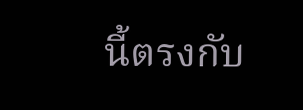นี้ตรงกับ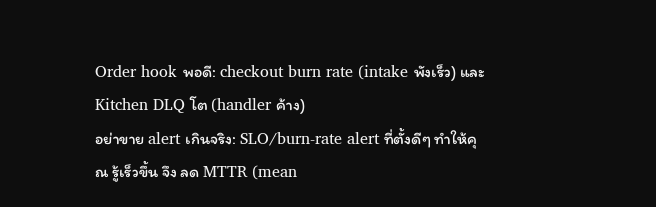Order hook พอดี: checkout burn rate (intake พังเร็ว) และ Kitchen DLQ โต (handler ค้าง)
อย่าขาย alert เกินจริง: SLO/burn-rate alert ที่ตั้งดีๆ ทำให้คุณ รู้เร็วขึ้น จึง ลด MTTR (mean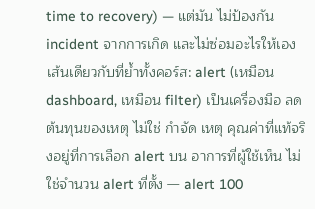time to recovery) — แต่มัน ไม่ป้องกัน incident จากการเกิด และไม่ซ่อมอะไรให้เอง เส้นเดียวกับที่ย้ำทั้งคอร์ส: alert (เหมือน dashboard, เหมือน filter) เป็นเครื่องมือ ลด ต้นทุนของเหตุ ไม่ใช่ กำจัด เหตุ คุณค่าที่แท้จริงอยู่ที่การเลือก alert บน อาการที่ผู้ใช้เห็น ไม่ใช่จำนวน alert ที่ตั้ง — alert 100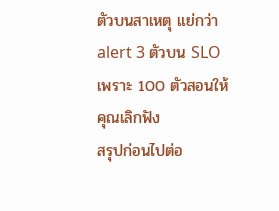ตัวบนสาเหตุ แย่กว่า alert 3 ตัวบน SLO เพราะ 100 ตัวสอนให้คุณเลิกฟัง
สรุปก่อนไปต่อ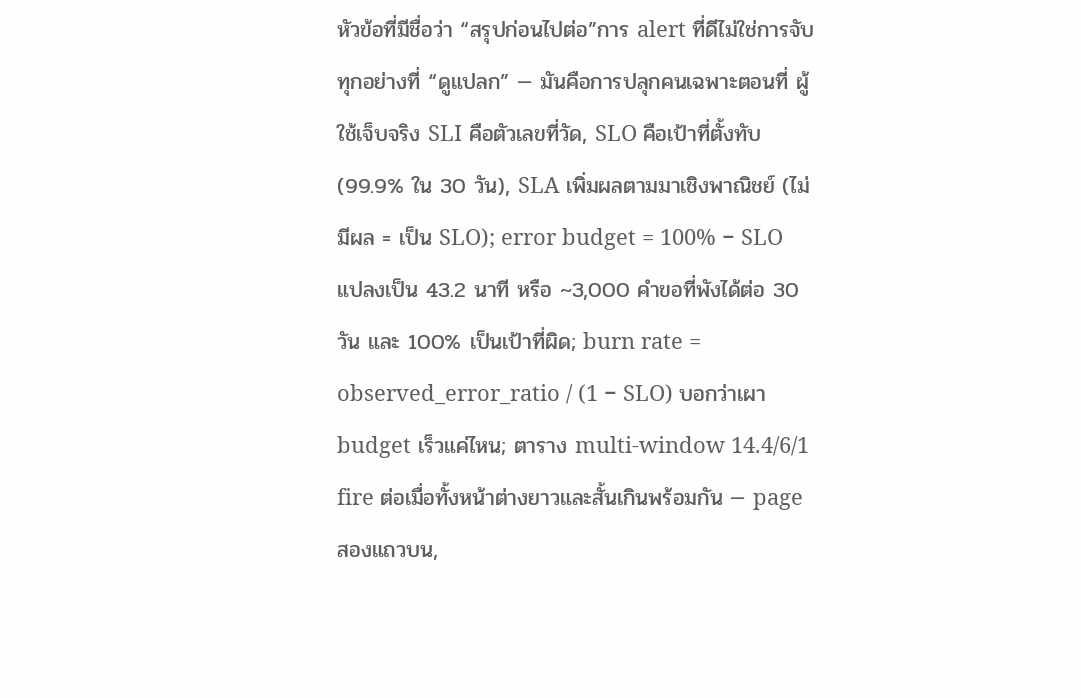หัวข้อที่มีชื่อว่า “สรุปก่อนไปต่อ”การ alert ที่ดีไม่ใช่การจับทุกอย่างที่ “ดูแปลก” — มันคือการปลุกคนเฉพาะตอนที่ ผู้ใช้เจ็บจริง SLI คือตัวเลขที่วัด, SLO คือเป้าที่ตั้งทับ (99.9% ใน 30 วัน), SLA เพิ่มผลตามมาเชิงพาณิชย์ (ไม่มีผล = เป็น SLO); error budget = 100% − SLO แปลงเป็น 43.2 นาที หรือ ~3,000 คำขอที่พังได้ต่อ 30 วัน และ 100% เป็นเป้าที่ผิด; burn rate = observed_error_ratio / (1 − SLO) บอกว่าเผา budget เร็วแค่ไหน; ตาราง multi-window 14.4/6/1 fire ต่อเมื่อทั้งหน้าต่างยาวและสั้นเกินพร้อมกัน — page สองแถวบน,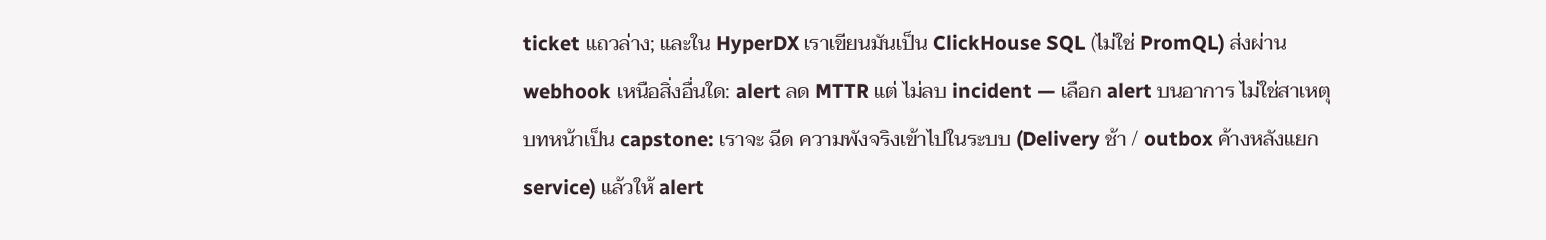ticket แถวล่าง; และใน HyperDX เราเขียนมันเป็น ClickHouse SQL (ไม่ใช่ PromQL) ส่งผ่าน webhook เหนือสิ่งอื่นใด: alert ลด MTTR แต่ ไม่ลบ incident — เลือก alert บนอาการ ไม่ใช่สาเหตุ
บทหน้าเป็น capstone: เราจะ ฉีด ความพังจริงเข้าไปในระบบ (Delivery ช้า / outbox ค้างหลังแยก service) แล้วให้ alert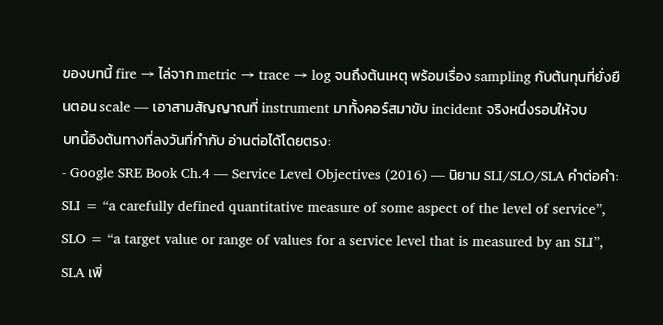ของบทนี้ fire → ไล่จาก metric → trace → log จนถึงต้นเหตุ พร้อมเรื่อง sampling กับต้นทุนที่ยั่งยืนตอน scale — เอาสามสัญญาณที่ instrument มาทั้งคอร์สมาขับ incident จริงหนึ่งรอบให้จบ
บทนี้อิงต้นทางที่ลงวันที่กำกับ อ่านต่อได้โดยตรง:
- Google SRE Book Ch.4 — Service Level Objectives (2016) — นิยาม SLI/SLO/SLA คำต่อคำ: SLI = “a carefully defined quantitative measure of some aspect of the level of service”, SLO = “a target value or range of values for a service level that is measured by an SLI”, SLA เพิ่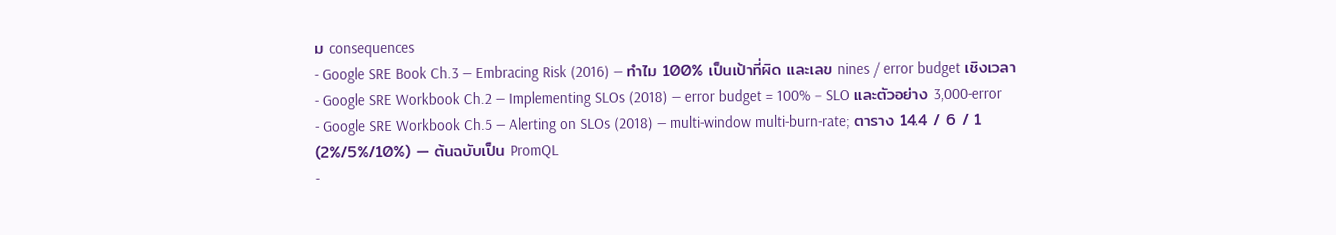ม consequences
- Google SRE Book Ch.3 — Embracing Risk (2016) — ทำไม 100% เป็นเป้าที่ผิด และเลข nines / error budget เชิงเวลา
- Google SRE Workbook Ch.2 — Implementing SLOs (2018) — error budget = 100% − SLO และตัวอย่าง 3,000-error
- Google SRE Workbook Ch.5 — Alerting on SLOs (2018) — multi-window multi-burn-rate; ตาราง 14.4 / 6 / 1 (2%/5%/10%) — ต้นฉบับเป็น PromQL
-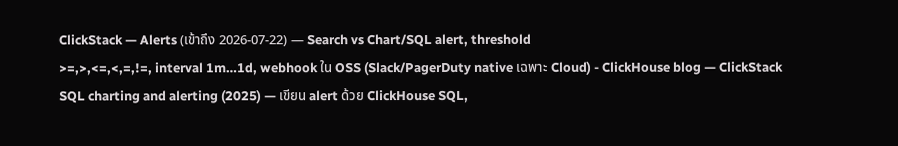ClickStack — Alerts (เข้าถึง 2026-07-22) — Search vs Chart/SQL alert, threshold
>=,>,<=,<,=,!=, interval 1m…1d, webhook ใน OSS (Slack/PagerDuty native เฉพาะ Cloud) - ClickHouse blog — ClickStack SQL charting and alerting (2025) — เขียน alert ด้วย ClickHouse SQL,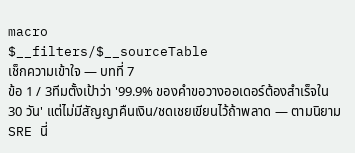macro
$__filters/$__sourceTable
เช็กความเข้าใจ — บทที่ 7
ข้อ 1 / 3ทีมตั้งเป้าว่า '99.9% ของคำขอวางออเดอร์ต้องสำเร็จใน 30 วัน' แต่ไม่มีสัญญาคืนเงิน/ชดเชยเขียนไว้ถ้าพลาด — ตามนิยาม SRE นี่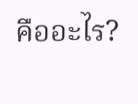คืออะไร?